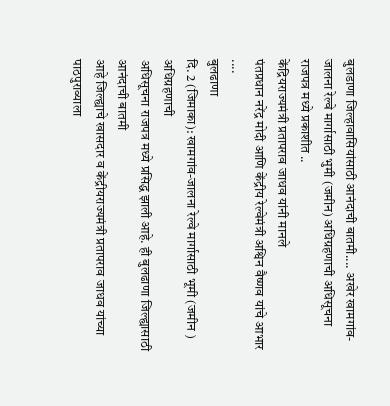बुलडाणा जिल्हावासियांसाठी आनंदाची बातमी.... अखेर खामगांव-जालना रेल्वे मार्गासाठी भुमी (जमीन) अधिग्रहणाची अधिसूचना राजपत्र मध्ये प्रकाशीत ..
केंद्रियराज्यमंत्री प्रतापराव जाधव यांनी मानले
पंतप्रधान नरेंद्र मोदी आणि केंद्रीय रेल्वेमंत्री अश्विन वैष्णव यांचे आभार ....
बुलढाणा
दि. 2 (जिमाका): खामगांव-जालना रेल्वे मार्गासाठी भूमी (जमीन ) अधिग्रहणाची
अधिसूचना राजपत्र मध्ये प्रसिद्ध झाली आहे. ही बुलढाणा जिल्ह्यासाठी आनंदाची बातमी
आहे जिल्ह्याचे खासदार व केंद्रीयराज्यमंत्री प्रतापराव जाधव यांच्या पाठपुराव्याला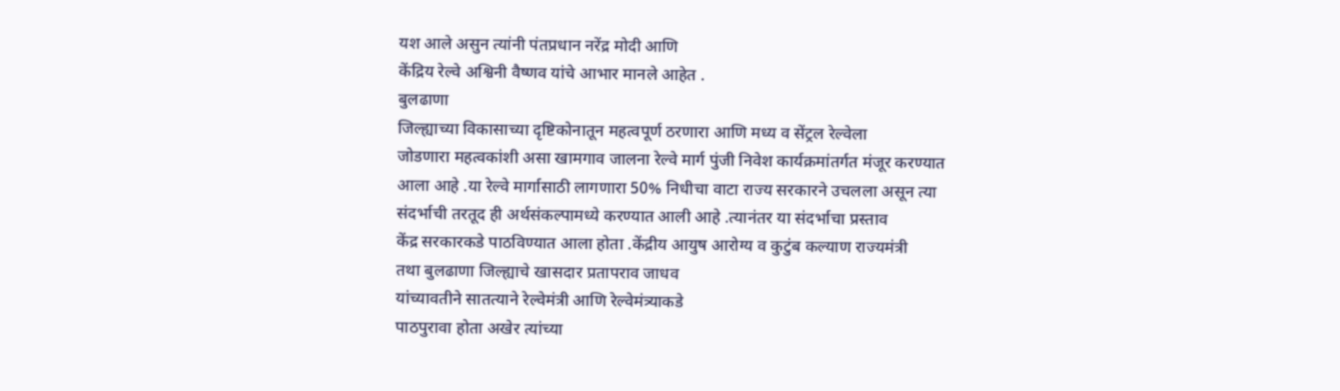यश आले असुन त्यांनी पंतप्रधान नरेंद्र मोदी आणि
केंद्रिय रेल्वे अश्विनी वैष्णव यांचे आभार मानले आहेत .
बुलढाणा
जिल्ह्याच्या विकासाच्या दृष्टिकोनातून महत्वपूर्ण ठरणारा आणि मध्य व सेंट्रल रेल्वेला
जोडणारा महत्वकांशी असा खामगाव जालना रेल्वे मार्ग पुंजी निवेश कार्यक्रमांतर्गत मंजूर करण्यात
आला आहे .या रेल्वे मार्गासाठी लागणारा 50% निधीचा वाटा राज्य सरकारने उचलला असून त्या
संदर्भाची तरतूद ही अर्थसंकल्पामध्ये करण्यात आली आहे .त्यानंतर या संदर्भाचा प्रस्ताव
केंद्र सरकारकडे पाठविण्यात आला होता .केंद्रीय आयुष आरोग्य व कुटुंब कल्याण राज्यमंत्री
तथा बुलढाणा जिल्ह्याचे खासदार प्रतापराव जाधव
यांच्यावतीने सातत्याने रेल्वेमंत्री आणि रेल्वेमंत्र्याकडे
पाठपुरावा होता अखेर त्यांच्या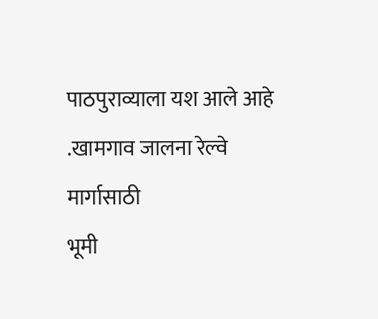पाठपुराव्याला यश आले आहे .खामगाव जालना रेल्वे मार्गासाठी
भूमी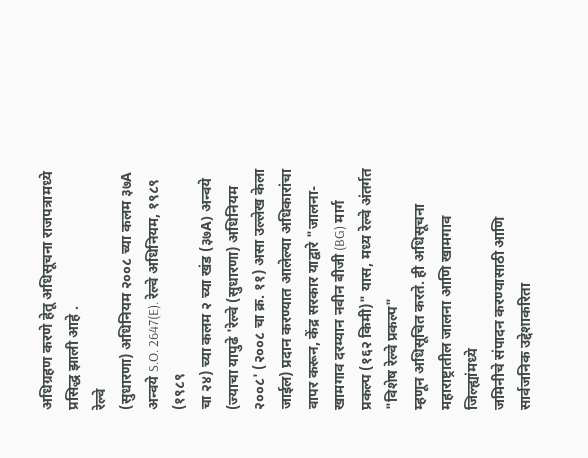अधिग्रहण करणे हेतू अधिसूचना राजपत्रामध्ये प्रसिद्ध झाली आहे .
रेल्वे
(सुधारणा) अधिनियम २००८ च्या कलम ३७A अन्वये S.O. 2647(E). रेल्वे अधिनियम, १९८९ (१९८९
चा २४) च्या कलम २ च्या खंड (३७A) अन्वये (ज्याचा यापुढे 'रेल्वे (सुधारणा) अधिनियम
२००८' (२००८ चा क्र. ११) असा उल्लेख केला जाईल) प्रदान करण्यात आलेल्या अधिकारांचा
वापर करून, केंद्र सरकार याद्वारे "जालना-खामगाव दरम्यान नवीन बीजी (BG) मार्ग
प्रकल्प (१६२ किमी)" यास, मध्य रेल्वे अंतर्गत "विशेष रेल्वे प्रकल्प"
म्हणून अधिसूचित करते. ही अधिसूचना महाराष्ट्रातील जालना आणि खामगाव जिल्ह्यांमध्ये
जमिनीचे संपादन करण्यासाठी आणि सार्वजनिक उद्देशाकरिता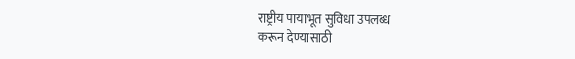राष्ट्रीय पायाभूत सुविधा उपलब्ध
करून देण्यासाठी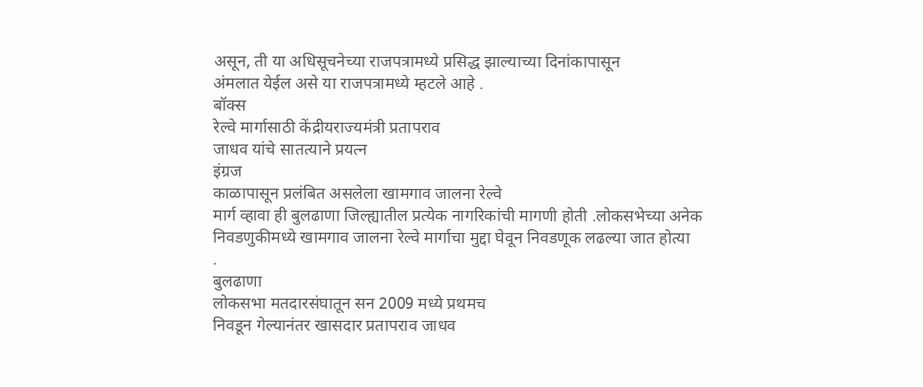असून, ती या अधिसूचनेच्या राजपत्रामध्ये प्रसिद्ध झाल्याच्या दिनांकापासून
अंमलात येईल असे या राजपत्रामध्ये म्हटले आहे .
बॉक्स
रेल्वे मार्गासाठी केंद्रीयराज्यमंत्री प्रतापराव
जाधव यांचे सातत्याने प्रयत्न
इंग्रज
काळापासून प्रलंबित असलेला खामगाव जालना रेल्वे
मार्ग व्हावा ही बुलढाणा जिल्ह्यातील प्रत्येक नागरिकांची मागणी होती .लोकसभेच्या अनेक
निवडणुकीमध्ये खामगाव जालना रेल्वे मार्गाचा मुद्दा घेवून निवडणूक लढल्या जात होत्या
.
बुलढाणा
लोकसभा मतदारसंघातून सन 2009 मध्ये प्रथमच
निवडून गेल्यानंतर खासदार प्रतापराव जाधव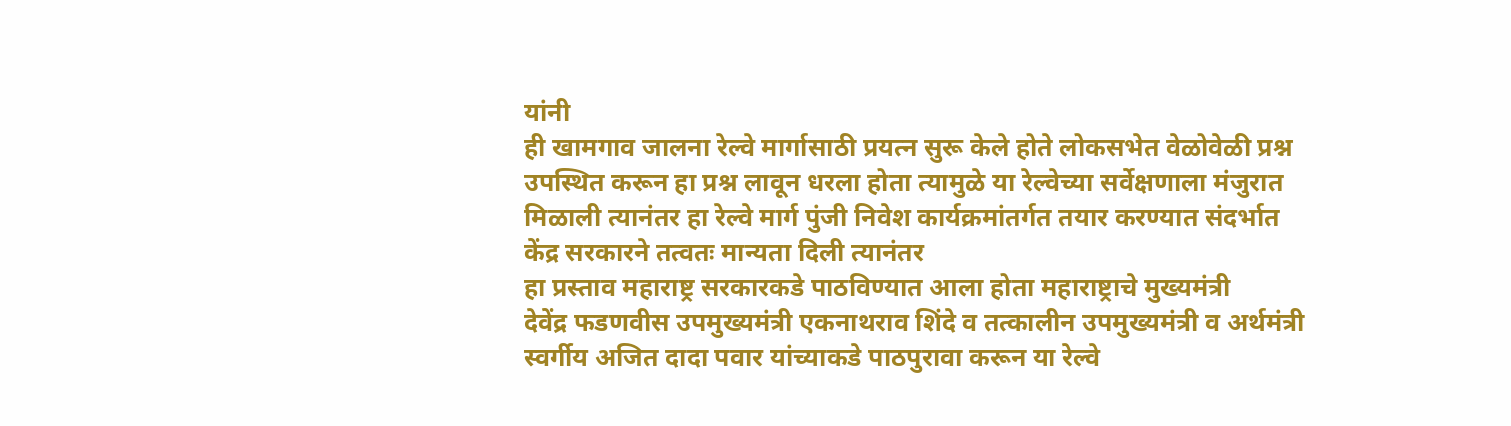यांनी
ही खामगाव जालना रेल्वे मार्गासाठी प्रयत्न सुरू केले होते लोकसभेत वेळोवेळी प्रश्न
उपस्थित करून हा प्रश्न लावून धरला होता त्यामुळे या रेल्वेच्या सर्वेक्षणाला मंजुरात
मिळाली त्यानंतर हा रेल्वे मार्ग पुंजी निवेश कार्यक्रमांतर्गत तयार करण्यात संदर्भात
केंद्र सरकारने तत्वतः मान्यता दिली त्यानंतर
हा प्रस्ताव महाराष्ट्र सरकारकडे पाठविण्यात आला होता महाराष्ट्राचे मुख्यमंत्री
देवेंद्र फडणवीस उपमुख्यमंत्री एकनाथराव शिंदे व तत्कालीन उपमुख्यमंत्री व अर्थमंत्री
स्वर्गीय अजित दादा पवार यांच्याकडे पाठपुरावा करून या रेल्वे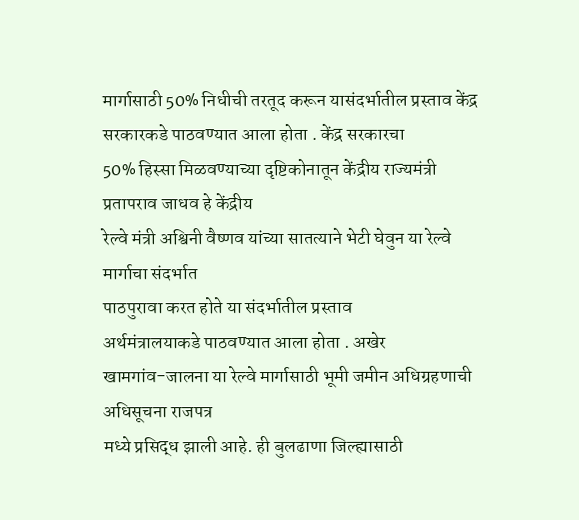मार्गासाठी 50% निधीची तरतूद करून यासंदर्भातील प्रस्ताव केंद्र
सरकारकडे पाठवण्यात आला होता . केंद्र सरकारचा
50% हिस्सा मिळवण्याच्या दृष्टिकोनातून केंद्रीय राज्यमंत्री प्रतापराव जाधव हे केंद्रीय
रेल्वे मंत्री अश्विनी वैष्णव यांच्या सातत्याने भेटी घेवुन या रेल्वे मार्गाचा संदर्भात
पाठपुरावा करत होते या संदर्भातील प्रस्ताव
अर्थमंत्रालयाकडे पाठवण्यात आला होता . अखेर
खामगांव-जालना या रेल्वे मार्गासाठी भूमी जमीन अधिग्रहणाची अधिसूचना राजपत्र
मध्ये प्रसिद्ध झाली आहे. ही बुलढाणा जिल्ह्यासाठी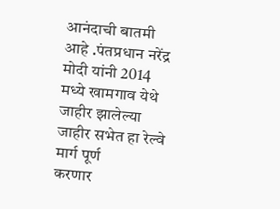आनंदाची बातमी आहे .पंतप्रधान नरेंद्र
मोदी यांनी 2014 मध्ये खामगाव येथे जाहीर झालेल्या जाहीर सभेत हा रेल्वे मार्ग पूर्ण
करणार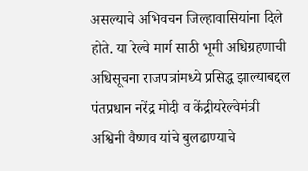असल्याचे अभिवचन जिल्हावासियांना दिले होते. या रेल्वे मार्ग साठी भूमी अधिग्रहणाची
अधिसूचना राजपत्रांमध्ये प्रसिद्ध झाल्याबद्दल पंतप्रधान नरेंद्र मोदी व केंद्रीयरेल्वेमंत्री
अश्विनी वैष्णव यांचे बुलढाण्याचे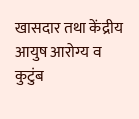खासदार तथा केंद्रीय आयुष आरोग्य व कुटुंब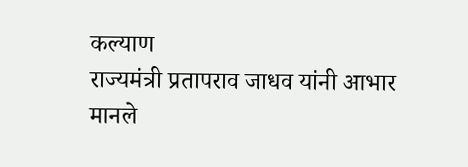कल्याण
राज्यमंत्री प्रतापराव जाधव यांनी आभार मानले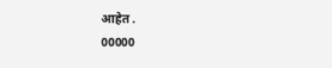आहेत .
00000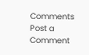Comments
Post a Comment